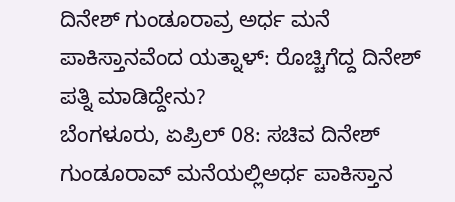ದಿನೇಶ್ ಗುಂಡೂರಾವ್ರ ಅರ್ಧ ಮನೆ ಪಾಕಿಸ್ತಾನವೆಂದ ಯತ್ನಾಳ್: ರೊಚ್ಚಿಗೆದ್ದ ದಿನೇಶ್ ಪತ್ನಿ ಮಾಡಿದ್ದೇನು?
ಬೆಂಗಳೂರು, ಏಪ್ರಿಲ್ 08: ಸಚಿವ ದಿನೇಶ್ ಗುಂಡೂರಾವ್ ಮನೆಯಲ್ಲಿಅರ್ಧ ಪಾಕಿಸ್ತಾನ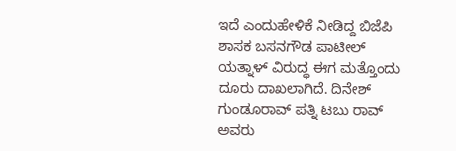ಇದೆ ಎಂದುಹೇಳಿಕೆ ನೀಡಿದ್ದ ಬಿಜೆಪಿ ಶಾಸಕ ಬಸನಗೌಡ ಪಾಟೀಲ್ ಯತ್ನಾಳ್ ವಿರುದ್ಧ ಈಗ ಮತ್ತೊಂದು ದೂರು ದಾಖಲಾಗಿದೆ. ದಿನೇಶ್ ಗುಂಡೂರಾವ್ ಪತ್ನಿ ಟಬು ರಾವ್ ಅವರು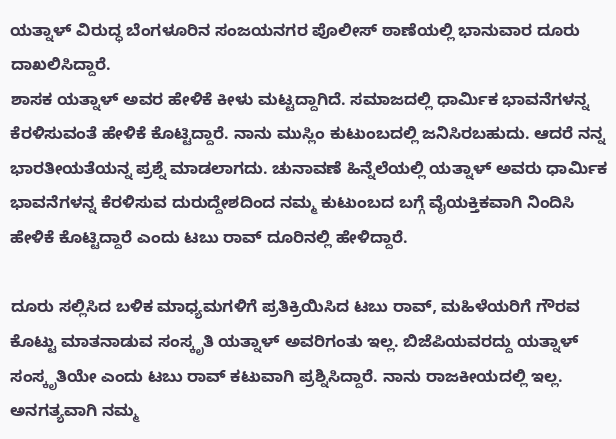ಯತ್ನಾಳ್ ವಿರುದ್ಧ ಬೆಂಗಳೂರಿನ ಸಂಜಯನಗರ ಪೊಲೀಸ್ ಠಾಣೆಯಲ್ಲಿ ಭಾನುವಾರ ದೂರು ದಾಖಲಿಸಿದ್ದಾರೆ.
ಶಾಸಕ ಯತ್ನಾಳ್ ಅವರ ಹೇಳಿಕೆ ಕೀಳು ಮಟ್ಟದ್ದಾಗಿದೆ. ಸಮಾಜದಲ್ಲಿ ಧಾರ್ಮಿಕ ಭಾವನೆಗಳನ್ನ ಕೆರಳಿಸುವಂತೆ ಹೇಳಿಕೆ ಕೊಟ್ಟಿದ್ದಾರೆ. ನಾನು ಮುಸ್ಲಿಂ ಕುಟುಂಬದಲ್ಲಿ ಜನಿಸಿರಬಹುದು. ಆದರೆ ನನ್ನ ಭಾರತೀಯತೆಯನ್ನ ಪ್ರಶ್ನೆ ಮಾಡಲಾಗದು. ಚುನಾವಣೆ ಹಿನ್ನೆಲೆಯಲ್ಲಿ ಯತ್ನಾಳ್ ಅವರು ಧಾರ್ಮಿಕ ಭಾವನೆಗಳನ್ನ ಕೆರಳಿಸುವ ದುರುದ್ದೇಶದಿಂದ ನಮ್ಮ ಕುಟುಂಬದ ಬಗ್ಗೆ ವೈಯಕ್ತಿಕವಾಗಿ ನಿಂದಿಸಿ ಹೇಳಿಕೆ ಕೊಟ್ಟಿದ್ದಾರೆ ಎಂದು ಟಬು ರಾವ್ ದೂರಿನಲ್ಲಿ ಹೇಳಿದ್ದಾರೆ.

ದೂರು ಸಲ್ಲಿಸಿದ ಬಳಿಕ ಮಾಧ್ಯಮಗಳಿಗೆ ಪ್ರತಿಕ್ರಿಯಿಸಿದ ಟಬು ರಾವ್, ಮಹಿಳೆಯರಿಗೆ ಗೌರವ ಕೊಟ್ಟು ಮಾತನಾಡುವ ಸಂಸ್ಕೃತಿ ಯತ್ನಾಳ್ ಅವರಿಗಂತು ಇಲ್ಲ. ಬಿಜೆಪಿಯವರದ್ದು ಯತ್ನಾಳ್ ಸಂಸ್ಕೃತಿಯೇ ಎಂದು ಟಬು ರಾವ್ ಕಟುವಾಗಿ ಪ್ರಶ್ನಿಸಿದ್ದಾರೆ. ನಾನು ರಾಜಕೀಯದಲ್ಲಿ ಇಲ್ಲ. ಅನಗತ್ಯವಾಗಿ ನಮ್ಮ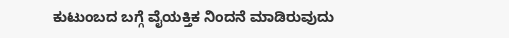ಕುಟುಂಬದ ಬಗ್ಗೆ ವೈಯಕ್ತಿಕ ನಿಂದನೆ ಮಾಡಿರುವುದು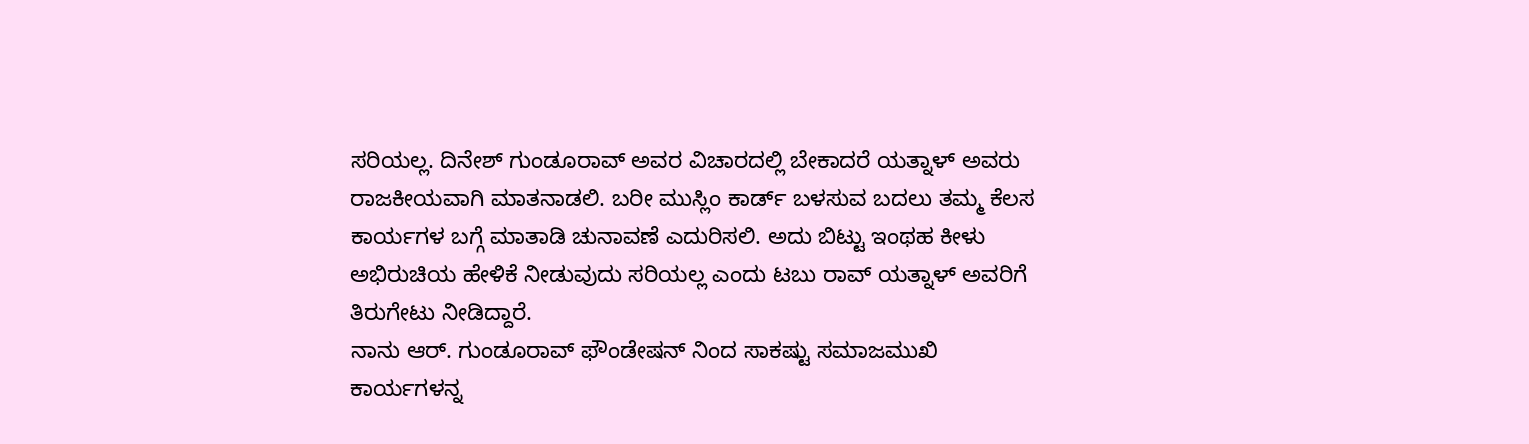ಸರಿಯಲ್ಲ. ದಿನೇಶ್ ಗುಂಡೂರಾವ್ ಅವರ ವಿಚಾರದಲ್ಲಿ ಬೇಕಾದರೆ ಯತ್ನಾಳ್ ಅವರು ರಾಜಕೀಯವಾಗಿ ಮಾತನಾಡಲಿ. ಬರೀ ಮುಸ್ಲಿಂ ಕಾರ್ಡ್ ಬಳಸುವ ಬದಲು ತಮ್ಮ ಕೆಲಸ ಕಾರ್ಯಗಳ ಬಗ್ಗೆ ಮಾತಾಡಿ ಚುನಾವಣೆ ಎದುರಿಸಲಿ. ಅದು ಬಿಟ್ಟು ಇಂಥಹ ಕೀಳು ಅಭಿರುಚಿಯ ಹೇಳಿಕೆ ನೀಡುವುದು ಸರಿಯಲ್ಲ ಎಂದು ಟಬು ರಾವ್ ಯತ್ನಾಳ್ ಅವರಿಗೆ ತಿರುಗೇಟು ನೀಡಿದ್ದಾರೆ.
ನಾನು ಆರ್. ಗುಂಡೂರಾವ್ ಫೌಂಡೇಷನ್ ನಿಂದ ಸಾಕಷ್ಟು ಸಮಾಜಮುಖಿ ಕಾರ್ಯಗಳನ್ನ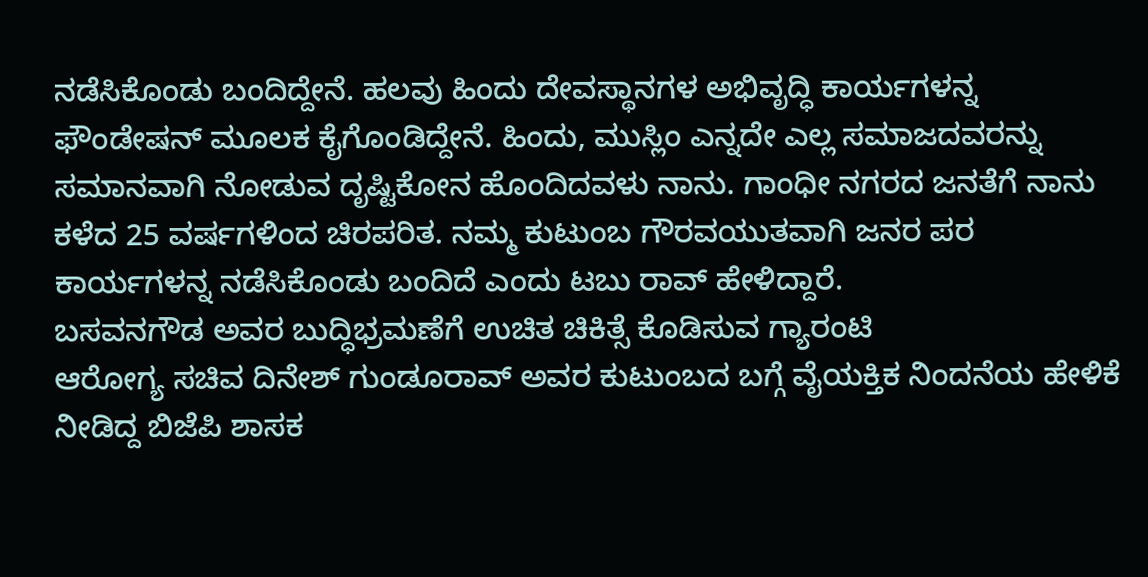ನಡೆಸಿಕೊಂಡು ಬಂದಿದ್ದೇನೆ. ಹಲವು ಹಿಂದು ದೇವಸ್ಥಾನಗಳ ಅಭಿವೃದ್ಧಿ ಕಾರ್ಯಗಳನ್ನ ಫೌಂಡೇಷನ್ ಮೂಲಕ ಕೈಗೊಂಡಿದ್ದೇನೆ. ಹಿಂದು, ಮುಸ್ಲಿಂ ಎನ್ನದೇ ಎಲ್ಲ ಸಮಾಜದವರನ್ನು ಸಮಾನವಾಗಿ ನೋಡುವ ದೃಷ್ಟಿಕೋನ ಹೊಂದಿದವಳು ನಾನು. ಗಾಂಧೀ ನಗರದ ಜನತೆಗೆ ನಾನು ಕಳೆದ 25 ವರ್ಷಗಳಿಂದ ಚಿರಪರಿತ. ನಮ್ಮ ಕುಟುಂಬ ಗೌರವಯುತವಾಗಿ ಜನರ ಪರ ಕಾರ್ಯಗಳನ್ನ ನಡೆಸಿಕೊಂಡು ಬಂದಿದೆ ಎಂದು ಟಬು ರಾವ್ ಹೇಳಿದ್ದಾರೆ.
ಬಸವನಗೌಡ ಅವರ ಬುದ್ಧಿಭ್ರಮಣೆಗೆ ಉಚಿತ ಚಿಕಿತ್ಸೆ ಕೊಡಿಸುವ ಗ್ಯಾರಂಟಿ
ಆರೋಗ್ಯ ಸಚಿವ ದಿನೇಶ್ ಗುಂಡೂರಾವ್ ಅವರ ಕುಟುಂಬದ ಬಗ್ಗೆ ವೈಯಕ್ತಿಕ ನಿಂದನೆಯ ಹೇಳಿಕೆ ನೀಡಿದ್ದ ಬಿಜೆಪಿ ಶಾಸಕ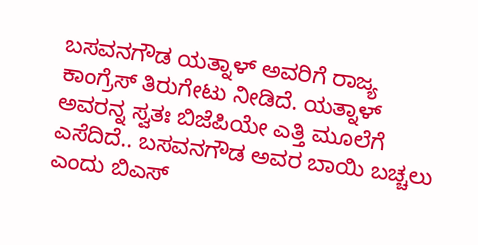ಬಸವನಗೌಡ ಯತ್ನಾಳ್ ಅವರಿಗೆ ರಾಜ್ಯ ಕಾಂಗ್ರೆಸ್ ತಿರುಗೇಟು ನೀಡಿದೆ. ಯತ್ನಾಳ್ ಅವರನ್ನ ಸ್ವತಃ ಬಿಜೆಪಿಯೇ ಎತ್ತಿ ಮೂಲೆಗೆ ಎಸೆದಿದೆ.. ಬಸವನಗೌಡ ಅವರ ಬಾಯಿ ಬಚ್ಚಲು ಎಂದು ಬಿಎಸ್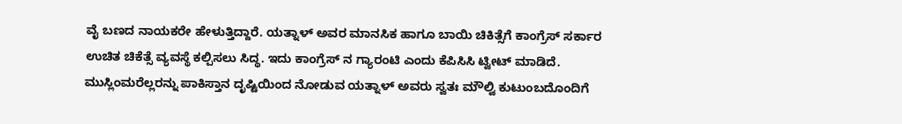ವೈ ಬಣದ ನಾಯಕರೇ ಹೇಳುತ್ತಿದ್ದಾರೆ. ಯತ್ನಾಳ್ ಅವರ ಮಾನಸಿಕ ಹಾಗೂ ಬಾಯಿ ಚಿಕಿತ್ಸೆಗೆ ಕಾಂಗ್ರೆಸ್ ಸರ್ಕಾರ ಉಚಿತ ಚಿಕೆತ್ಸೆ ವ್ಯವಸ್ಥೆ ಕಲ್ಪಿಸಲು ಸಿದ್ಧ. ಇದು ಕಾಂಗ್ರೆಸ್ ನ ಗ್ಯಾರಂಟಿ ಎಂದು ಕೆಪಿಸಿಸಿ ಟ್ವೀಟ್ ಮಾಡಿದೆ.
ಮುಸ್ಲಿಂಮರೆಲ್ಲರನ್ನು ಪಾಕಿಸ್ತಾನ ದೃಷ್ಟಿಯಿಂದ ನೋಡುವ ಯತ್ನಾಳ್ ಅವರು ಸ್ವತಃ ಮೌಲ್ವಿ ಕುಟುಂಬದೊಂದಿಗೆ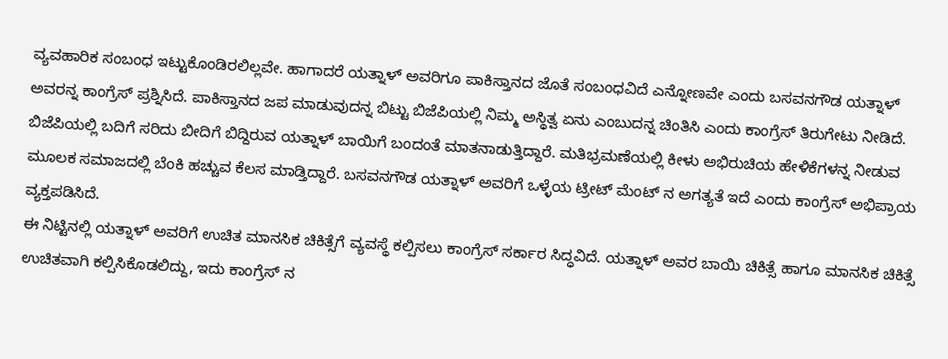ವ್ಯವಹಾರಿಕ ಸಂಬಂಧ ಇಟ್ಟುಕೊಂಡಿರಲಿಲ್ಲವೇ. ಹಾಗಾದರೆ ಯತ್ನಾಳ್ ಅವರಿಗೂ ಪಾಕಿಸ್ತಾನದ ಜೊತೆ ಸಂಬಂಧವಿದೆ ಎನ್ನೋಣವೇ ಎಂದು ಬಸವನಗೌಡ ಯತ್ನಾಳ್ ಅವರನ್ನ ಕಾಂಗ್ರೆಸ್ ಪ್ರಶ್ನಿಸಿದೆ. ಪಾಕಿಸ್ತಾನದ ಜಪ ಮಾಡುವುದನ್ನ ಬಿಟ್ಟು ಬಿಜೆಪಿಯಲ್ಲಿ ನಿಮ್ಮ ಅಸ್ಥಿತ್ವ ಏನು ಎಂಬುದನ್ನ ಚಿಂತಿಸಿ ಎಂದು ಕಾಂಗ್ರೆಸ್ ತಿರುಗೇಟು ನೀಡಿದೆ.
ಬಿಜೆಪಿಯಲ್ಲಿ ಬದಿಗೆ ಸರಿದು ಬೀದಿಗೆ ಬಿದ್ದಿರುವ ಯತ್ನಾಳ್ ಬಾಯಿಗೆ ಬಂದಂತೆ ಮಾತನಾಡುತ್ತಿದ್ದಾರೆ. ಮತಿಭ್ರಮಣೆಯಲ್ಲಿ ಕೀಳು ಅಭಿರುಚಿಯ ಹೇಳಿಕೆಗಳನ್ನ ನೀಡುವ ಮೂಲಕ ಸಮಾಜದಲ್ಲಿ ಬೆಂಕಿ ಹಚ್ಚುವ ಕೆಲಸ ಮಾಡ್ತಿದ್ದಾರೆ. ಬಸವನಗೌಡ ಯತ್ನಾಳ್ ಅವರಿಗೆ ಒಳ್ಳೆಯ ಟ್ರೀಟ್ ಮೆಂಟ್ ನ ಅಗತ್ಯತೆ ಇದೆ ಎಂದು ಕಾಂಗ್ರೆಸ್ ಅಭಿಪ್ರಾಯ ವ್ಯಕ್ತಪಡಿಸಿದೆ.
ಈ ನಿಟ್ಟಿನಲ್ಲಿ ಯತ್ನಾಳ್ ಅವರಿಗೆ ಉಚಿತ ಮಾನಸಿಕ ಚಿಕಿತ್ಸೆಗೆ ವ್ಯವಸ್ಥೆ ಕಲ್ಪಿಸಲು ಕಾಂಗ್ರೆಸ್ ಸರ್ಕಾರ ಸಿದ್ಧವಿದೆ. ಯತ್ನಾಳ್ ಅವರ ಬಾಯಿ ಚಿಕಿತ್ಸೆ ಹಾಗೂ ಮಾನಸಿಕ ಚಿಕಿತ್ಸೆ ಉಚಿತವಾಗಿ ಕಲ್ಪಿಸಿಕೊಡಲಿದ್ದು, ಇದು ಕಾಂಗ್ರೆಸ್ ನ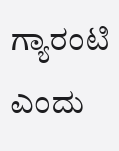ಗ್ಯಾರಂಟಿ ಎಂದು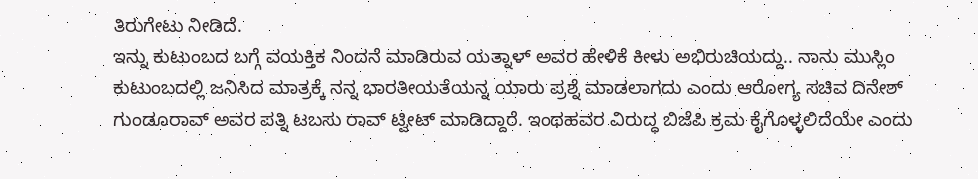ತಿರುಗೇಟು ನೀಡಿದೆ.
ಇನ್ನು ಕುಟುಂಬದ ಬಗ್ಗೆ ವಯಕ್ತಿಕ ನಿಂದನೆ ಮಾಡಿರುವ ಯತ್ನಾಳ್ ಅವರ ಹೇಳಿಕೆ ಕೀಳು ಅಭಿರುಚಿಯದ್ದು.. ನಾನು ಮುಸ್ಲಿಂ ಕುಟುಂಬದಲ್ಲಿ ಜನಿಸಿದ ಮಾತ್ರಕ್ಕೆ ನನ್ನ ಭಾರತೀಯತೆಯನ್ನ ಯಾರು ಪ್ರಶ್ನೆ ಮಾಡಲಾಗದು ಎಂದು ಆರೋಗ್ಯ ಸಚಿವ ದಿನೇಶ್ ಗುಂಡೂರಾವ್ ಅವರ ಪತ್ನಿ ಟಬಸು ರಾವ್ ಟ್ವೀಟ್ ಮಾಡಿದ್ದಾರೆ. ಇಂಥಹವರ ವಿರುದ್ಧ ಬಿಜೆಪಿ ಕ್ರಮ ಕೈಗೊಳ್ಳಲಿದೆಯೇ ಎಂದು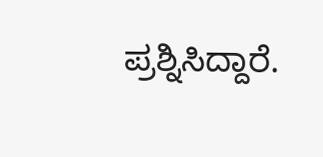ಪ್ರಶ್ನಿಸಿದ್ದಾರೆ.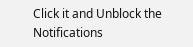Click it and Unblock the Notifications